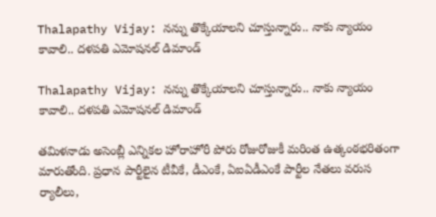Thalapathy Vijay: నన్ను తొక్కేయాలని చూస్తున్నారు.. నాకు న్యాయం కావాలి.. దళపతి ఎమోషనల్ డిమాండ్

Thalapathy Vijay: నన్ను తొక్కేయాలని చూస్తున్నారు.. నాకు న్యాయం కావాలి.. దళపతి ఎమోషనల్ డిమాండ్

తమిళనాడు అసెంబ్లీ ఎన్నికల హోరాహోరీ పోరు రోజురోజుకీ మరింత ఉత్కంఠభరితంగా మారుతోంది. ప్రధాన పార్టీలైన టీవీకే, డీఎంకే, ఏఐఏడీఎంకే పార్టీల నేతలు వరుస ర్యాలీలు,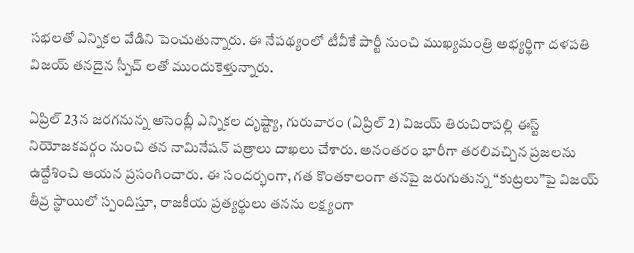సభలతో ఎన్నికల వేడిని పెంచుతున్నారు. ఈ నేపథ్యంలో టీవీకే పార్టీ నుంచి ముఖ్యమంత్రి అభ్యర్థిగా దళపతి విజయ్ తనదైన స్పీచ్ లతో ముందుకెళ్తున్నారు.

ఏప్రిల్ 23న జరగనున్న అసెంబ్లీ ఎన్నికల దృష్ట్యా, గురువారం (ఏప్రిల్ 2) విజయ్ తిరుచిరాపల్లి ఈస్ట్ నియోజకవర్గం నుంచి తన నామినేషన్ పత్రాలు దాఖలు చేశారు. అనంతరం భారీగా తరలివచ్చిన ప్రజలను ఉద్దేశించి ఆయన ప్రసంగించారు. ఈ సందర్భంగా, గత కొంతకాలంగా తనపై జరుగుతున్న “కుట్రలు”పై విజయ్ తీవ్ర స్థాయిలో స్పందిస్తూ, రాజకీయ ప్రత్యర్థులు తనను లక్ష్యంగా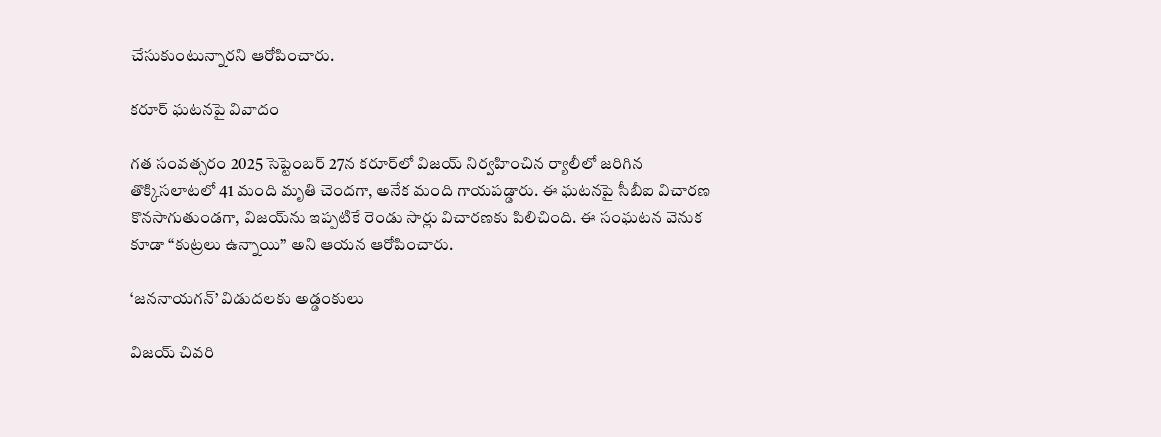చేసుకుంటున్నారని ఆరోపించారు.

కరూర్ ఘటనపై వివాదం

గత సంవత్సరం 2025 సెప్టెంబర్ 27న కరూర్‌లో విజయ్ నిర్వహించిన ర్యాలీలో జరిగిన తొక్కిసలాటలో 41 మంది మృతి చెందగా, అనేక మంది గాయపడ్డారు. ఈ ఘటనపై సీబీఐ విచారణ కొనసాగుతుండగా, విజయ్‌ను ఇప్పటికే రెండు సార్లు విచారణకు పిలిచింది. ఈ సంఘటన వెనుక కూడా “కుట్రలు ఉన్నాయి” అని ఆయన ఆరోపించారు.

‘జననాయగన్’ విడుదలకు అడ్డంకులు

విజయ్ చివరి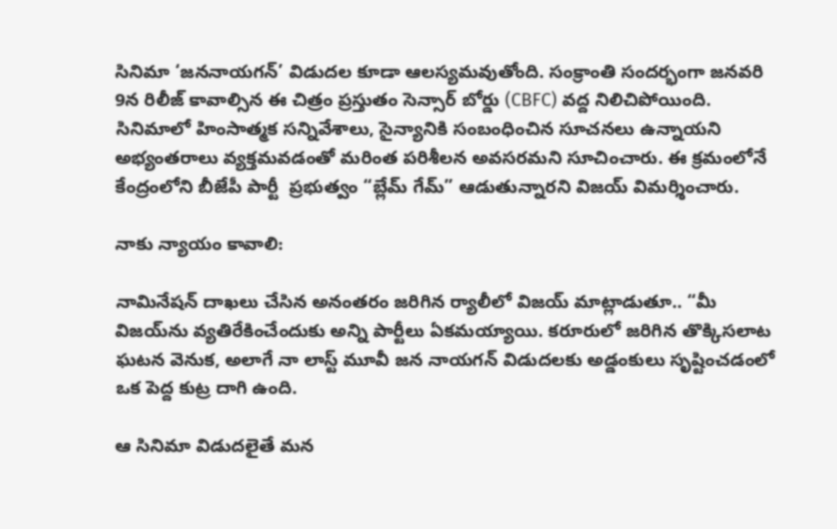సినిమా ‘జననాయగన్’ విడుదల కూడా ఆలస్యమవుతోంది. సంక్రాంతి సందర్భంగా జనవరి 9న రిలీజ్ కావాల్సిన ఈ చిత్రం ప్రస్తుతం సెన్సార్ బోర్డు (CBFC) వద్ద నిలిచిపోయింది. సినిమాలో హింసాత్మక సన్నివేశాలు, సైన్యానికి సంబంధించిన సూచనలు ఉన్నాయని అభ్యంతరాలు వ్యక్తమవడంతో మరింత పరిశీలన అవసరమని సూచించారు. ఈ క్రమంలోనే కేంద్రంలోని బీజేపీ పార్టీ  ప్రభుత్వం “బ్లేమ్ గేమ్” ఆడుతున్నారని విజయ్ విమర్శించారు.

నాకు న్యాయం కావాలి:

నామినేషన్ దాఖలు చేసిన అనంతరం జరిగిన ర్యాలీలో విజయ్ మాట్లాడుతూ.. “మీ విజయ్‌ను వ్యతిరేకించేందుకు అన్ని పార్టీలు ఏకమయ్యాయి. కరూరులో జరిగిన తొక్కిసలాట ఘటన వెనుక, అలాగే నా లాస్ట్ మూవీ జన నాయగన్ విడుదలకు అడ్డంకులు సృష్టించడంలో ఒక పెద్ద కుట్ర దాగి ఉంది.

ఆ సినిమా విడుదలైతే మన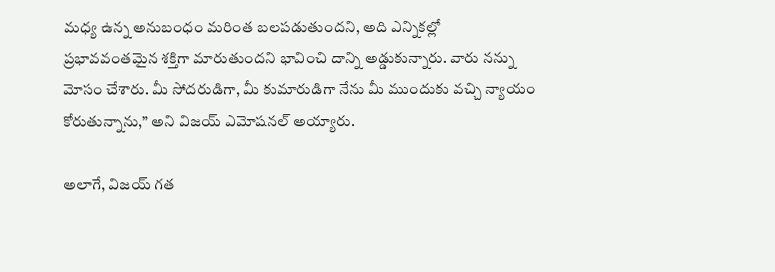మధ్య ఉన్న అనుబంధం మరింత బలపడుతుందని, అది ఎన్నికల్లో ప్రభావవంతమైన శక్తిగా మారుతుందని భావించి దాన్ని అడ్డుకున్నారు. వారు నన్ను మోసం చేశారు. మీ సోదరుడిగా, మీ కుమారుడిగా నేను మీ ముందుకు వచ్చి న్యాయం కోరుతున్నాను,” అని విజయ్ ఎమోషనల్ అయ్యారు.

అలాగే, విజయ్ గత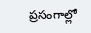ప్రసంగాల్లో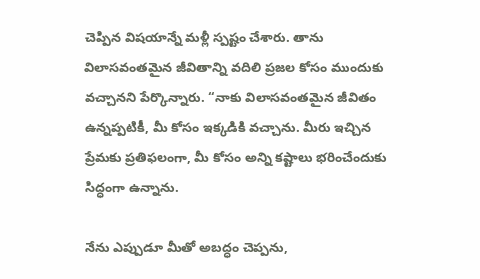చెప్పిన విషయాన్నే మళ్లీ స్పష్టం చేశారు. తాను విలాసవంతమైన జీవితాన్ని వదిలి ప్రజల కోసం ముందుకు వచ్చానని పేర్కొన్నారు. “నాకు విలాసవంతమైన జీవితం ఉన్నప్పటికీ, మీ కోసం ఇక్కడికి వచ్చాను. మీరు ఇచ్చిన ప్రేమకు ప్రతిఫలంగా, మీ కోసం అన్ని కష్టాలు భరించేందుకు సిద్ధంగా ఉన్నాను.

నేను ఎప్పుడూ మీతో అబద్ధం చెప్పను,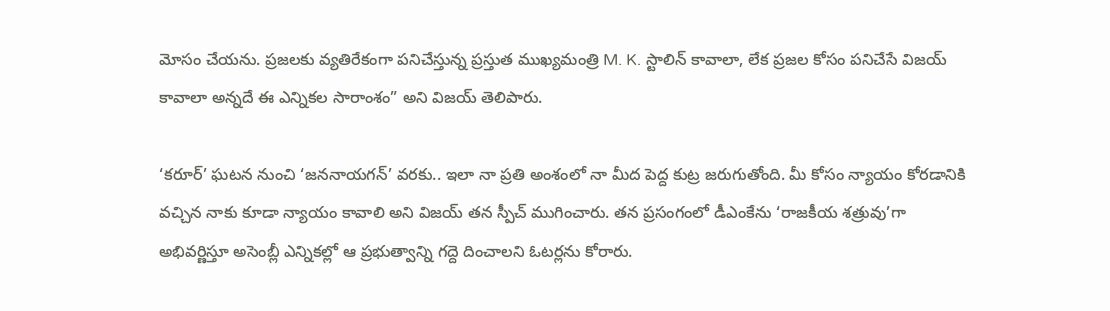మోసం చేయను. ప్రజలకు వ్యతిరేకంగా పనిచేస్తున్న ప్రస్తుత ముఖ్యమంత్రి M. K. స్టాలిన్ కావాలా, లేక ప్రజల కోసం పనిచేసే విజయ్ కావాలా అన్నదే ఈ ఎన్నికల సారాంశం” అని విజయ్ తెలిపారు.

‘కరూర్’ ఘటన నుంచి ‘జననాయగన్’ వరకు.. ఇలా నా ప్రతి అంశంలో నా మీద పెద్ద కుట్ర జరుగుతోంది. మీ కోసం న్యాయం కోరడానికి వచ్చిన నాకు కూడా న్యాయం కావాలి అని విజయ్ తన స్పీచ్ ముగించారు. తన ప్రసంగంలో డీఎంకేను ‘రాజకీయ శత్రువు’గా అభివర్ణిస్తూ అసెంబ్లీ ఎన్నికల్లో ఆ ప్రభుత్వాన్ని గద్దె దించాలని ఓటర్లను కోరారు.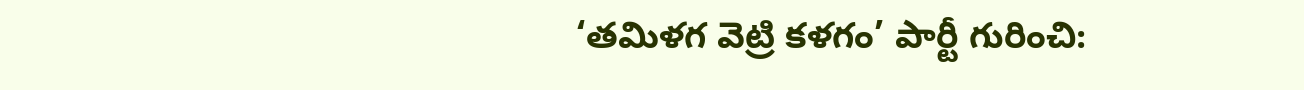‘తమిళగ వెట్రి కళగం’ పార్టీ గురించి: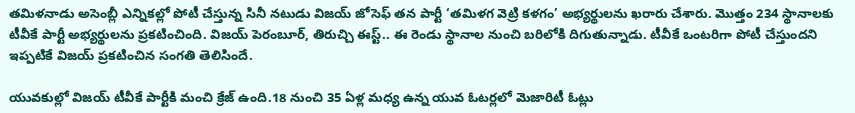తమిళనాడు అసెంబ్లీ ఎన్నికల్లో పోటీ చేస్తున్న సినీ నటుడు విజయ్ జోసెఫ్ తన పార్టీ ‘తమిళగ వెట్రి కళగం’ అభ్యర్థులను ఖరారు చేశారు. మొత్తం 234 స్థానాలకు టీవీకే పార్టీ అభ్యర్థులను ప్రకటించింది. విజయ్ పెరంబూర్, తిరుచ్చి ఈస్ట్.. ఈ రెండు స్థానాల నుంచి బరిలోకి దిగుతున్నాడు. టీవీకే ఒంటరిగా పోటీ చేస్తుందని ఇప్పటికే విజయ్ ప్రకటించిన సంగతి తెలిసిందే.

యువకుల్లో విజయ్ టీవీకే పార్టీకి మంచి క్రేజ్ ఉంది.18 నుంచి 35 ఏళ్ల మధ్య ఉన్న యువ ఓటర్లలో మెజారిటీ ఓట్లు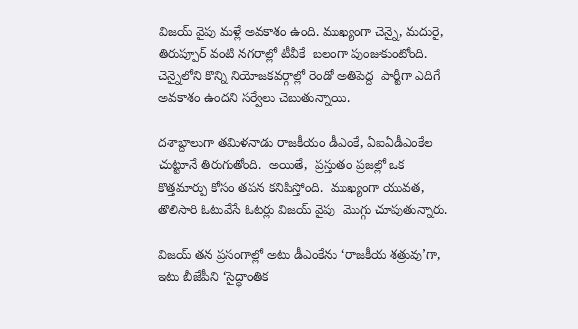విజయ్ వైపు మళ్లే అవకాశం ఉంది. ముఖ్యంగా చెన్నై, మదురై, తిరుప్పూర్ వంటి నగరాల్లో టీవీకే  బలంగా పుంజుకుంటోంది. చెన్నైలోని కొన్ని నియోజకవర్గాల్లో రెండో అతిపెద్ద  పార్టీగా ఎదిగే అవకాశం ఉందని సర్వేలు చెబుతున్నాయి.

దశాబ్దాలుగా తమిళనాడు రాజకీయం డీఎంకే, ఏఐఏడీఎంకేల చుట్టూనే తిరుగుతోంది.  అయితే,  ప్రస్తుతం ప్రజల్లో ఒక కొత్తమార్పు కోసం తపన కనిపిస్తోంది.  ముఖ్యంగా యువత,  తొలిసారి ఓటువేసే ఓటర్లు విజయ్ వైపు  మొగ్గు చూపుతున్నారు.

విజయ్ తన ప్రసంగాల్లో అటు డీఎంకేను ‘రాజకీయ శత్రువు’గా,  ఇటు బీజేపీని ‘సైద్ధాంతిక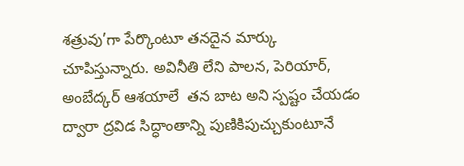శత్రువు’గా పేర్కొంటూ తనదైన మార్కు చూపిస్తున్నారు. అవినీతి లేని పాలన, పెరియార్, అంబేద్కర్ ఆశయాలే  తన బాట అని స్పష్టం చేయడం ద్వారా ద్రవిడ సిద్ధాంతాన్ని పుణికిపుచ్చుకుంటూనే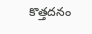కొత్తదనం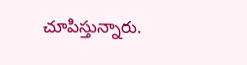చూపిస్తున్నారు.